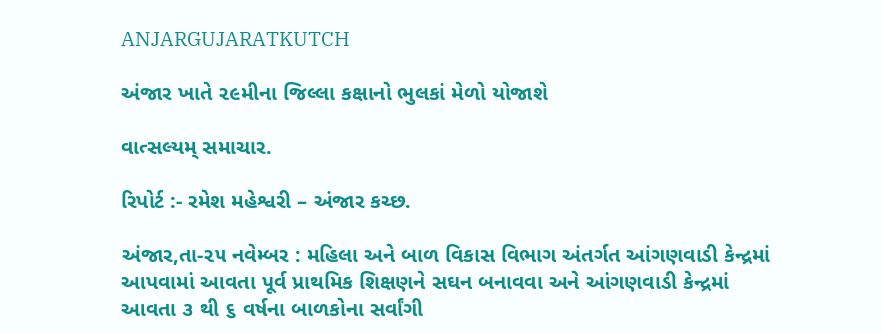ANJARGUJARATKUTCH

અંજાર ખાતે ૨૯મીના જિલ્લા કક્ષાનો ભુલકાં મેળો યોજાશે

વાત્સલ્યમ્ સમાચાર.

રિપોર્ટ :- રમેશ મહેશ્વરી – અંજાર કચ્છ.

અંજાર,તા-૨૫ નવેમ્બર : મહિલા અને બાળ વિકાસ વિભાગ અંતર્ગત આંગણવાડી કેન્દ્રમાં આપવામાં આવતા પૂર્વ પ્રાથમિક શિક્ષણને સઘન બનાવવા અને આંગણવાડી કેન્દ્રમાં આવતા ૩ થી ૬ વર્ષના બાળકોના સર્વાંગી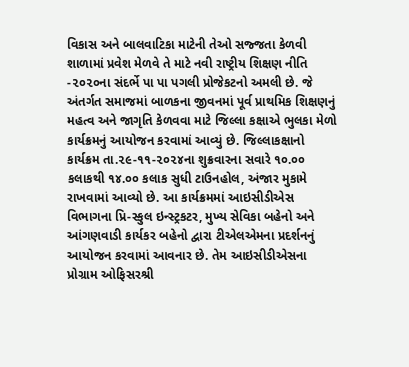વિકાસ અને બાલવાટિકા માટેની તેઓ સજ્જતા કેળવી શાળામાં પ્રવેશ મેળવે તે માટે નવી રાષ્ટ્રીય શિક્ષણ નીતિ -૨૦૨૦ના સંદર્ભે પા પા પગલી પ્રોજેકટનો અમલી છે. જે અંતર્ગત સમાજમાં બાળકના જીવનમાં પૂર્વ પ્રાથમિક શિક્ષણનું મહત્વ અને જાગૃતિ કેળવવા માટે જિલ્લા કક્ષાએ ભુલકા મેળો કાર્યક્રમનું આયોજન કરવામાં આવ્યું છે. જિલ્લાકક્ષાનો કાર્યક્રમ તા.૨૯-૧૧-૨૦૨૪ના શુક્રવારના સવારે ૧૦.૦૦ કલાકથી ૧૪.૦૦ કલાક સુધી ટાઉનહોલ, અંજાર મુકામે રાખવામાં આવ્યો છે. આ કાર્યક્રમમાં આઇસીડીએસ વિભાગના પ્રિ-સ્કુલ ઇન્સ્ટ્રકટર, મુખ્ય સેવિકા બહેનો અને આંગણવાડી કાર્યકર બહેનો દ્વારા ટીએલએમના પ્રદર્શનનું આયોજન કરવામાં આવનાર છે. તેમ આઇસીડીએસના પ્રોગ્રામ ઓફિસરશ્રી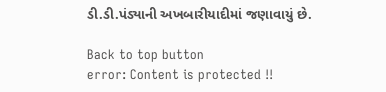ડી.ડી.પંડ્યાની અખબારીયાદીમાં જણાવાયું છે.

Back to top button
error: Content is protected !!